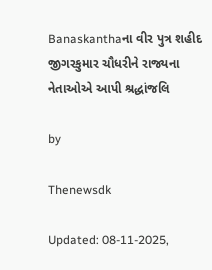Banaskanthaના વીર પુત્ર શહીદ જીગરકુમાર ચૌધરીને રાજ્યના નેતાઓએ આપી શ્રદ્ધાંજલિ

by

Thenewsdk

Updated: 08-11-2025,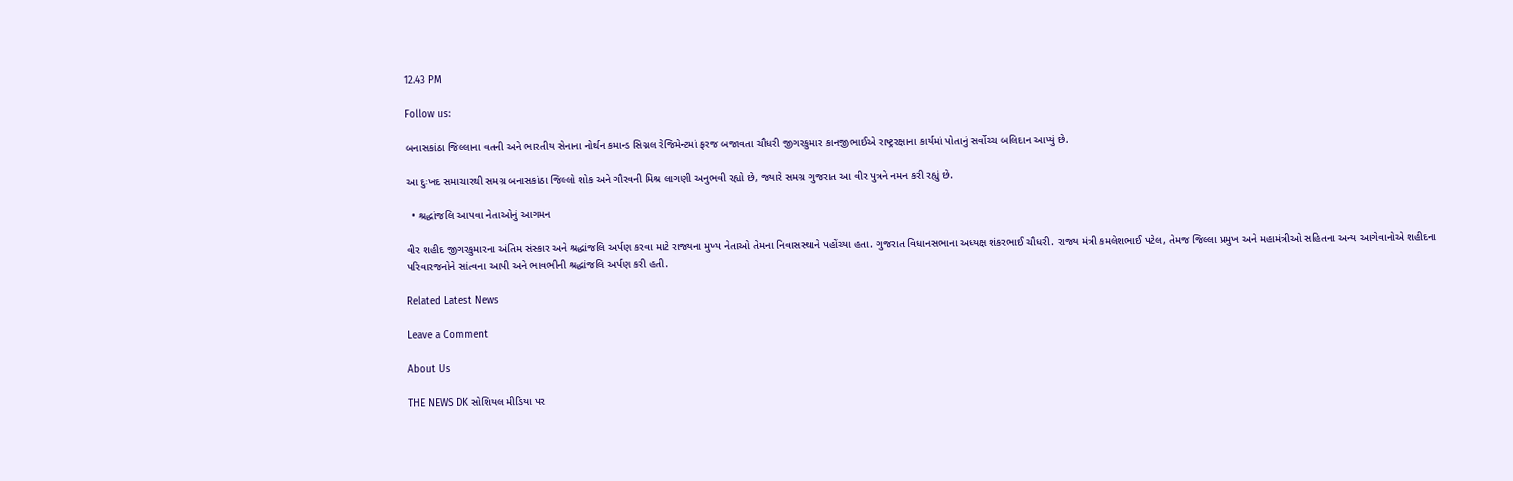12.43 PM

Follow us:

બનાસકાંઠા જિલ્લાના વતની અને ભારતીય સેનાના નોર્થન કમાન્ડ સિગ્નલ રેજિમેન્ટમાં ફરજ બજાવતા ચૌધરી જીગરકુમાર કાનજીભાઈએ રાષ્ટ્રરક્ષાના કાર્યમાં પોતાનું સર્વોચ્ચ બલિદાન આપ્યું છે.

આ દુઃખદ સમાચારથી સમગ્ર બનાસકાંઠા જિલ્લો શોક અને ગૌરવની મિશ્ર લાગણી અનુભવી રહ્યો છે, જ્યારે સમગ્ર ગુજરાત આ વીર પુત્રને નમન કરી રહ્યું છે.

  • શ્રદ્ધાંજલિ આપવા નેતાઓનું આગમન

વીર શહીદ જીગરકુમારના અંતિમ સંસ્કાર અને શ્રદ્ધાંજલિ અર્પણ કરવા માટે રાજ્યના મુખ્ય નેતાઓ તેમના નિવાસસ્થાને પહોંચ્યા હતા. ગુજરાત વિધાનસભાના અધ્યક્ષ શંકરભાઈ ચૌધરી. રાજ્ય મંત્રી કમલેશભાઈ પટેલ, તેમજ જિલ્લા પ્રમુખ અને મહામંત્રીઓ સહિતના અન્ય આગેવાનોએ શહીદના પરિવારજનોને સાંત્વના આપી અને ભાવભીની શ્રદ્ધાંજલિ અર્પણ કરી હતી.

Related Latest News

Leave a Comment

About Us

THE NEWS DK સોશિયલ મીડિયા પર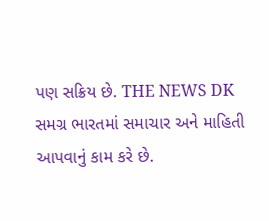પણ સક્રિય છે. THE NEWS DK સમગ્ર ભારતમાં સમાચાર અને માહિતી આપવાનું કામ કરે છે.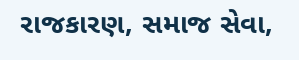રાજકારણ, સમાજ સેવા,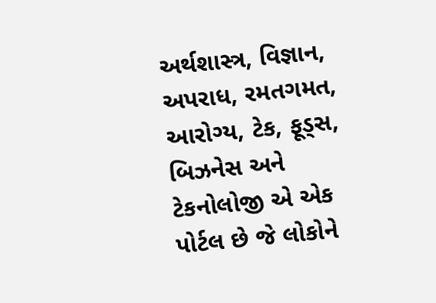અર્થશાસ્ત્ર, વિજ્ઞાન, અપરાધ, રમતગમત, આરોગ્ય, ટેક, ફૂડ્સ, બિઝનેસ અને ટેકનોલોજી એ એક પોર્ટલ છે જે લોકોને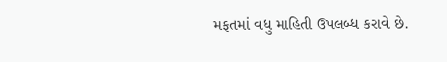મફતમાં વધુ માહિતી ઉપલબ્ધ કરાવે છે.